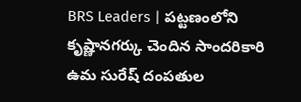BRS Leaders | పట్టణంలోని కృష్ణానగర్కు చెందిన సాందరికారి ఉమ సురేష్ దంపతుల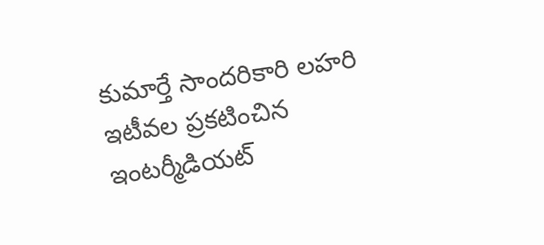కుమార్తే సాందరికారి లహరి ఇటీవల ప్రకటించిన ఇంటర్మీడియట్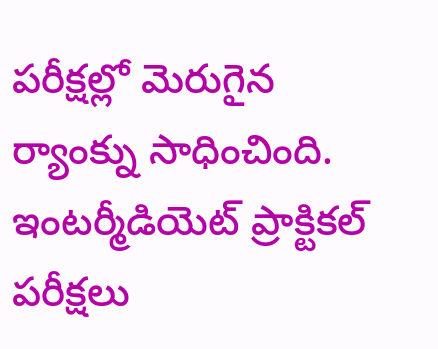పరీక్షల్లో మెరుగైన ర్యాంక్ను సాధించింది.
ఇంటర్మీడియెట్ ప్రాక్టికల్ పరీక్షలు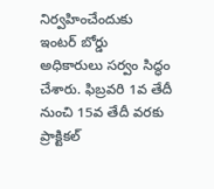నిర్వహించేందుకు ఇంటర్ బోర్డు అధికారులు సర్వం సిద్ధం చేశారు. ఫిబ్రవరి 1వ తేదీ నుంచి 15వ తేదీ వరకు ప్రాక్టికల్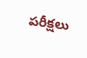పరీక్షలు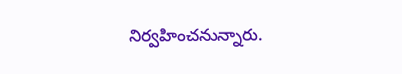నిర్వహించనున్నారు.